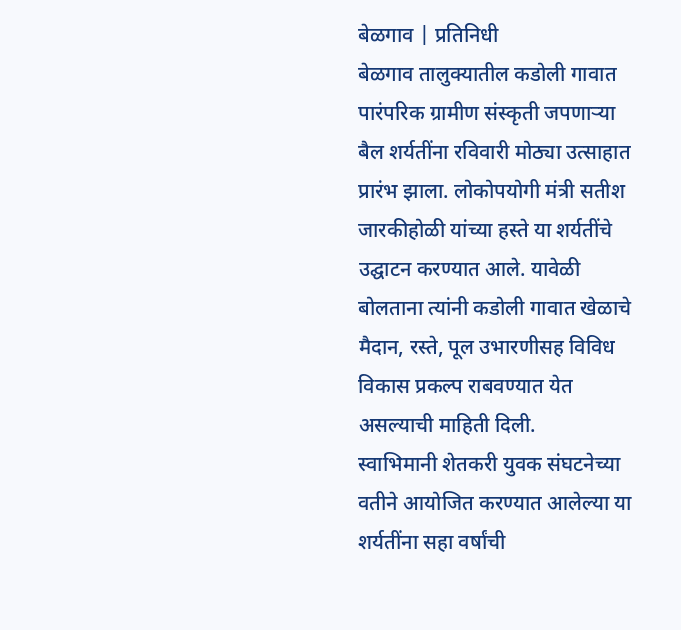बेळगाव | प्रतिनिधी
बेळगाव तालुक्यातील कडोली गावात पारंपरिक ग्रामीण संस्कृती जपणाऱ्या बैल शर्यतींना रविवारी मोठ्या उत्साहात प्रारंभ झाला. लोकोपयोगी मंत्री सतीश जारकीहोळी यांच्या हस्ते या शर्यतींचे उद्घाटन करण्यात आले. यावेळी बोलताना त्यांनी कडोली गावात खेळाचे मैदान, रस्ते, पूल उभारणीसह विविध विकास प्रकल्प राबवण्यात येत असल्याची माहिती दिली.
स्वाभिमानी शेतकरी युवक संघटनेच्या वतीने आयोजित करण्यात आलेल्या या शर्यतींना सहा वर्षांची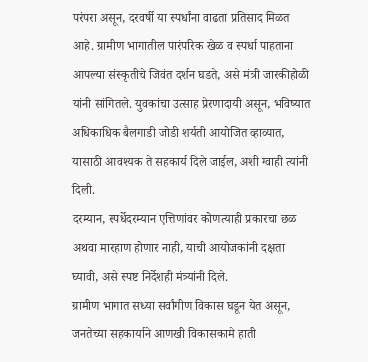परंपरा असून, दरवर्षी या स्पर्धांना वाढता प्रतिसाद मिळत आहे. ग्रामीण भागातील पारंपरिक खेळ व स्पर्धा पाहताना आपल्या संस्कृतीचे जिवंत दर्शन घडते, असे मंत्री जारकीहोळी यांनी सांगितले. युवकांचा उत्साह प्रेरणादायी असून, भविष्यात अधिकाधिक बैलगाडी जोडी शर्यती आयोजित व्हाव्यात, यासाठी आवश्यक ते सहकार्य दिले जाईल, अशी ग्वाही त्यांनी दिली.
दरम्यान, स्पर्धेदरम्यान एत्तिणांवर कोणत्याही प्रकारचा छळ अथवा मारहाण होणार नाही, याची आयोजकांनी दक्षता घ्यावी, असे स्पष्ट निर्देशही मंत्र्यांनी दिले.
ग्रामीण भागात सध्या सर्वांगीण विकास घडून येत असून, जनतेच्या सहकार्याने आणखी विकासकामे हाती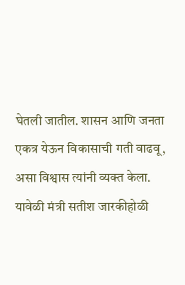घेतली जातील. शासन आणि जनता एकत्र येऊन विकासाची गती वाढवू, असा विश्वास त्यांनी व्यक्त केला.
यावेळी मंत्री सतीश जारकीहोळी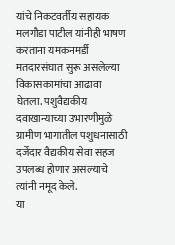यांचे निकटवर्तीय सहायक मलगौडा पाटील यांनीही भाषण करताना यमकनमर्डी मतदारसंघात सुरू असलेल्या विकासकामांचा आढावा घेतला. पशुवैद्यकीय दवाखान्याच्या उभारणीमुळे ग्रामीण भागातील पशुधनासाठी दर्जेदार वैद्यकीय सेवा सहज उपलब्ध होणार असल्याचे त्यांनी नमूद केले.
या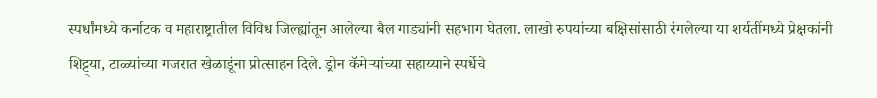स्पर्धांमध्ये कर्नाटक व महाराष्ट्रातील विविध जिल्ह्यांतून आलेल्या बैल गाड्यांनी सहभाग घेतला. लाखो रुपयांच्या बक्षिसांसाठी रंगलेल्या या शर्यतींमध्ये प्रेक्षकांनी शिट्ट्या, टाळ्यांच्या गजरात खेळाडूंना प्रोत्साहन दिले. ड्रोन कॅमेऱ्यांच्या सहाय्याने स्पर्धेचे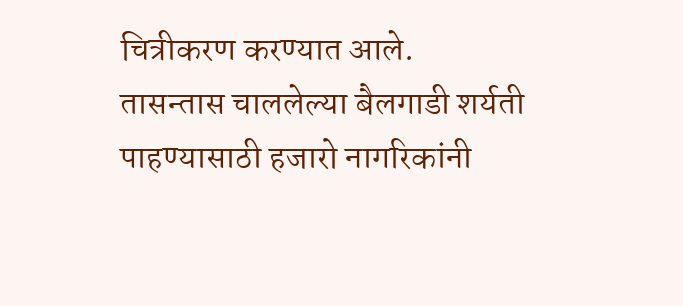चित्रीकरण करण्यात आले.
तासन्तास चाललेल्या बैलगाडी शर्यती पाहण्यासाठी हजारो नागरिकांनी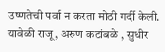उष्णतेची पर्वा न करता मोठी गर्दी केली. यावेळी राजू, अरुण कटांबळे , सुधीर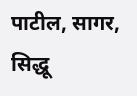पाटील, सागर, सिद्धू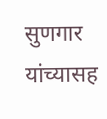सुणगार यांच्यासह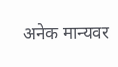अनेक मान्यवर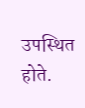उपस्थित होते.